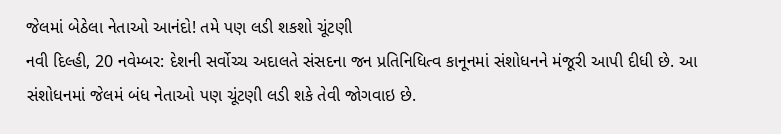જેલમાં બેઠેલા નેતાઓ આનંદો! તમે પણ લડી શકશો ચૂંટણી
નવી દિલ્હી, 20 નવેમ્બર: દેશની સર્વોચ્ચ અદાલતે સંસદના જન પ્રતિનિધિત્વ કાનૂનમાં સંશોધનને મંજૂરી આપી દીધી છે. આ સંશોધનમાં જેલમં બંધ નેતાઓ પણ ચૂંટણી લડી શકે તેવી જોગવાઇ છે.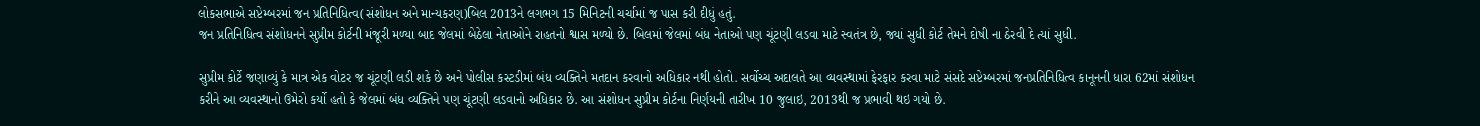લોકસભાએ સપ્ટેમ્બરમાં જન પ્રતિનિધિત્વ(સંશોધન અને માન્યકરણ)બિલ 2013ને લગભગ 15 મિનિટની ચર્ચામાં જ પાસ કરી દીધું હતું.
જન પ્રતિનિધિત્વ સંશોધનને સુપ્રીમ કોર્ટની મંજૂરી મળ્યા બાદ જેલમાં બેઠેલા નેતાઓને રાહતનો શ્વાસ મળ્યો છે. બિલમાં જેલમાં બંધ નેતાઓ પણ ચૂંટણી લડવા માટે સ્વતંત્ર છે, જ્યાં સુધી કોર્ટ તેમને દોષી ના ઠેરવી દે ત્યાં સુધી.

સુપ્રીમ કોર્ટે જણાવ્યું કે માત્ર એક વોટર જ ચૂંટણી લડી શકે છે અને પોલીસ કસ્ટડીમાં બંધ વ્યક્તિને મતદાન કરવાનો અધિકાર નથી હોતો. સર્વોચ્ચ અદાલતે આ વ્યવસ્થામાં ફેરફાર કરવા માટે સંસદે સપ્ટેમ્બરમાં જનપ્રતિનિધિત્વ કાનૂનની ધારા 62માં સંશોધન કરીને આ વ્યવસ્થાનો ઉમેરો કર્યો હતો કે જેલમાં બંધ વ્યક્તિને પણ ચૂંટણી લડવાનો અધિકાર છે. આ સંશોધન સુપ્રીમ કોર્ટના નિર્ણયની તારીખ 10 જુલાઇ, 2013થી જ પ્રભાવી થઇ ગયો છે.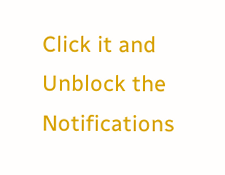Click it and Unblock the Notifications